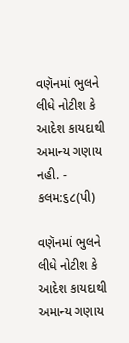વણૅનમાં ભુલને લીધે નોટીશ કે આદેશ કાયદાથી અમાન્ય ગણાય નહી. - કલમ:૬૮(પી)

વણૅનમાં ભુલને લીધે નોટીશ કે આદેશ કાયદાથી અમાન્ય ગણાય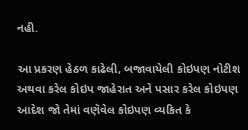નહી.

આ પ્રકરણ હેઠળ કાઢેલી, બજાવાયેલી કોઇપણ નોટીશ અથવા કરેલ કોઇપ જાહેરાત અને પસાર કરેલ કોઇપણ આદેશ જો તેમાં વણૅવેલ કોઇપણ વ્યકિત કે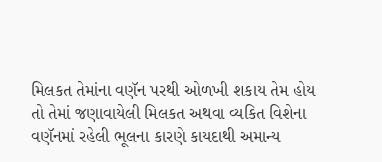મિલકત તેમાંના વણૅન પરથી ઓળખી શકાય તેમ હોય તો તેમાં જણાવાયેલી મિલકત અથવા વ્યકિત વિશેના વણૅનમાં રહેલી ભૂલના કારણે કાયદાથી અમાન્ય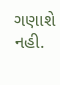ગણાશે નહી.